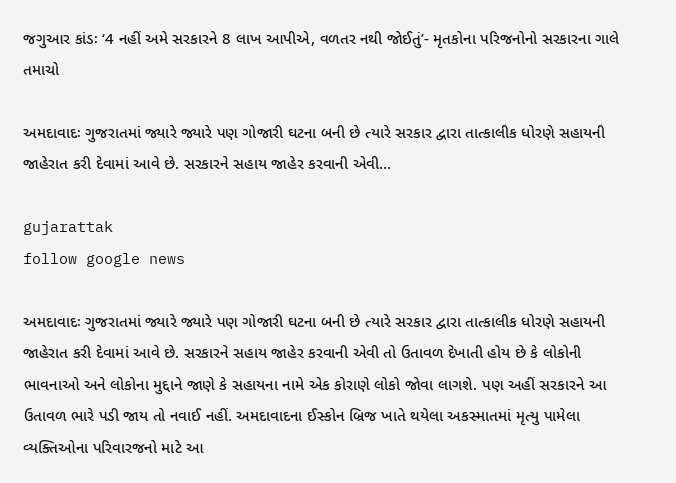જગુઆર કાંડઃ ‘4 નહીં અમે સરકારને 8 લાખ આપીએ, વળતર નથી જોઈતું’- મૃતકોના પરિજનોનો સરકારના ગાલે તમાચો

અમદાવાદઃ ગુજરાતમાં જ્યારે જ્યારે પણ ગોજારી ઘટના બની છે ત્યારે સરકાર દ્વારા તાત્કાલીક ધોરણે સહાયની જાહેરાત કરી દેવામાં આવે છે. સરકારને સહાય જાહેર કરવાની એવી…

gujarattak
follow google news

અમદાવાદઃ ગુજરાતમાં જ્યારે જ્યારે પણ ગોજારી ઘટના બની છે ત્યારે સરકાર દ્વારા તાત્કાલીક ધોરણે સહાયની જાહેરાત કરી દેવામાં આવે છે. સરકારને સહાય જાહેર કરવાની એવી તો ઉતાવળ દેખાતી હોય છે કે લોકોની ભાવનાઓ અને લોકોના મુદ્દાને જાણે કે સહાયના નામે એક કોરાણે લોકો જોવા લાગશે. પણ અહીં સરકારને આ ઉતાવળ ભારે પડી જાય તો નવાઈ નહીં. અમદાવાદના ઈસ્કોન બ્રિજ ખાતે થયેલા અકસ્માતમાં મૃત્યુ પામેલા વ્યક્તિઓના પરિવારજનો માટે આ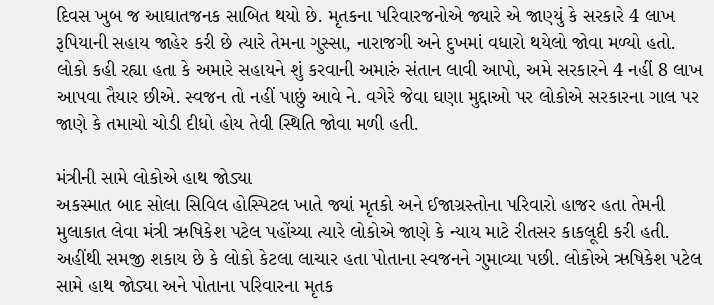દિવસ ખુબ જ આઘાતજનક સાબિત થયો છે. મૃતકના પરિવારજનોએ જ્યારે એ જાણ્યું કે સરકારે 4 લાખ રૂપિયાની સહાય જાહેર કરી છે ત્યારે તેમના ગુસ્સા, નારાજગી અને દુખમાં વધારો થયેલો જોવા મળ્યો હતો. લોકો કહી રહ્યા હતા કે અમારે સહાયને શું કરવાની અમારું સંતાન લાવી આપો, અમે સરકારને 4 નહીં 8 લાખ આપવા તૈયાર છીએ. સ્વજન તો નહીં પાછું આવે ને. વગેરે જેવા ઘણા મુદ્દાઓ પર લોકોએ સરકારના ગાલ પર જાણે કે તમાચો ચોડી દીધો હોય તેવી સ્થિતિ જોવા મળી હતી.

મંત્રીની સામે લોકોએ હાથ જોડ્યા
અકસ્માત બાદ સોલા સિવિલ હોસ્પિટલ ખાતે જ્યાં મૃતકો અને ઈજાગ્રસ્તોના પરિવારો હાજર હતા તેમની મુલાકાત લેવા મંત્રી ઋષિકેશ પટેલ પહોંચ્યા ત્યારે લોકોએ જાણે કે ન્યાય માટે રીતસર કાકલૂદી કરી હતી. અહીંથી સમજી શકાય છે કે લોકો કેટલા લાચાર હતા પોતાના સ્વજનને ગુમાવ્યા પછી. લોકોએ ઋષિકેશ પટેલ સામે હાથ જોડ્યા અને પોતાના પરિવારના મૃતક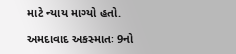માટે ન્યાય માગ્યો હતો.

અમદાવાદ અકસ્માતઃ 9નો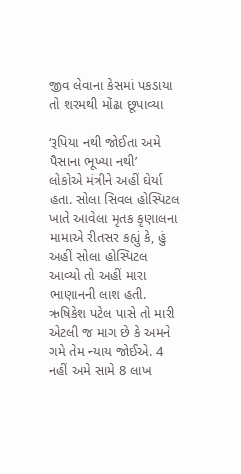જીવ લેવાના કેસમાં પકડાયા તો શરમથી મોંઢા છૂપાવ્યા

‘રૂપિયા નથી જોઈતા અમે પૈસાના ભૂખ્યા નથી’
લોકોએ મંત્રીને અહીં ઘેર્યા હતા. સોલા સિવલ હોસ્પિટલ ખાતે આવેલા મૃતક કૃણાલના મામાએ રીતસર કહ્યું કે, હું અહીં સોલા હોસ્પિટલ આવ્યો તો અહીં મારા ભાણાનની લાશ હતી. ઋષિકેશ પટેલ પાસે તો મારી એટલી જ માગ છે કે અમને ગમે તેમ ન્યાય જોઈએ. 4 નહીં અમે સામે 8 લાખ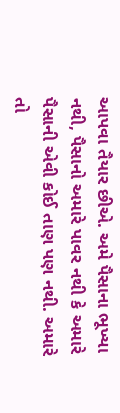આપવા તૈયાર છીએ. અમે પૈસાના ભૂખ્યા નથી, પૈસાનો અમારે પાવર નથી કે અમારે પૈસાની એવી કોઈ તાણ પણ નથી. અમારે તો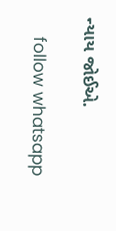ન્યાય જોઈએ.

    follow whatsapp